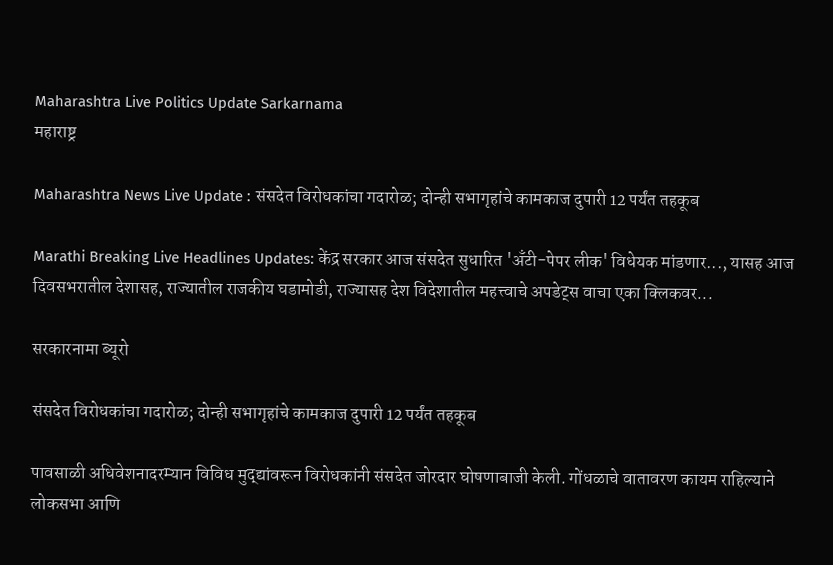Maharashtra Live Politics Update Sarkarnama
महाराष्ट्र

Maharashtra News Live Update : संसदेत विरोधकांचा गदारोळ; दोन्ही सभागृहांचे कामकाज दुपारी 12 पर्यंत तहकूब

Marathi Breaking Live Headlines Updates: केंद्र सरकार आज संसदेत सुधारित 'अँटी-पेपर लीक' विधेयक मांडणार..., यासह आज दिवसभरातील देशासह, राज्यातील राजकीय घडामोडी, राज्यासह देश विदेशातील महत्त्वाचे अपडेट्स वाचा एका क्लिकवर...

सरकारनामा ब्यूरो

संसदेत विरोधकांचा गदारोळ; दोन्ही सभागृहांचे कामकाज दुपारी 12 पर्यंत तहकूब

पावसाळी अधिवेशनादरम्यान विविध मुद्द्यांवरून विरोधकांनी संसदेत जोरदार घोषणाबाजी केली. गोंधळाचे वातावरण कायम राहिल्याने लोकसभा आणि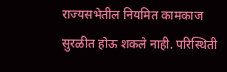राज्यसभेतील नियमित कामकाज सुरळीत होऊ शकले नाही. परिस्थिती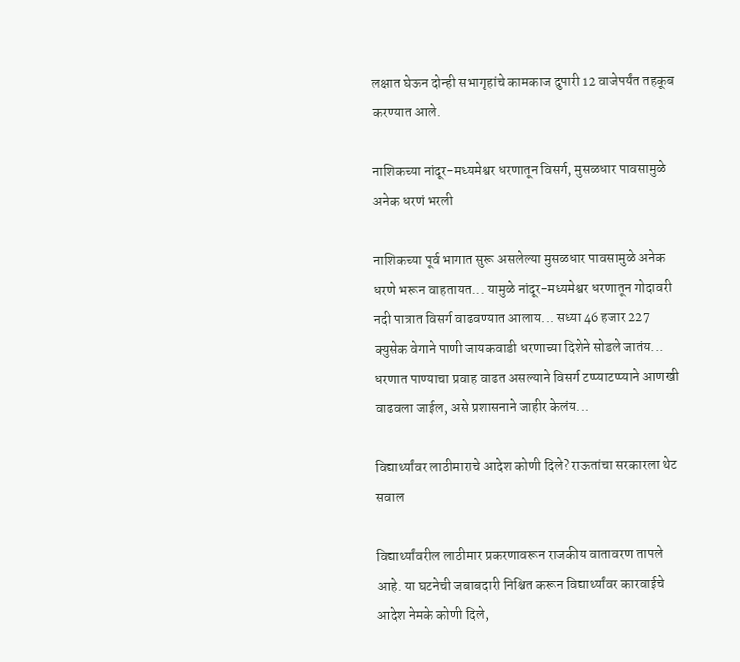लक्षात घेऊन दोन्ही सभागृहांचे कामकाज दुपारी 12 वाजेपर्यंत तहकूब करण्यात आले.

नाशिकच्या नांदूर-मध्यमेश्वर धरणातून विसर्ग, मुसळधार पावसामुळे अनेक धरणं भरली

नाशिकच्या पूर्व भागात सुरू असलेल्या मुसळधार पावसामुळे अनेक धरणे भरून वाहतायत... यामुळे नांदूर-मध्यमेश्वर धरणातून गोदावरी नदी पात्रात विसर्ग वाढवण्यात आलाय... सध्या 46 हजार 227 क्युसेक वेगाने पाणी जायकवाडी धरणाच्या दिशेने सोडले जातंय... धरणात पाण्याचा प्रवाह वाढत असल्याने विसर्ग टप्प्याटप्प्याने आणखी वाढवला जाईल, असे प्रशासनाने जाहीर केलंय...

विद्यार्थ्यांवर लाठीमाराचे आदेश कोणी दिले? राऊतांचा सरकारला थेट सवाल

विद्यार्थ्यांवरील लाठीमार प्रकरणावरून राजकीय वातावरण तापले आहे. या घटनेची जबाबदारी निश्चित करून विद्यार्थ्यांवर कारवाईचे आदेश नेमके कोणी दिले,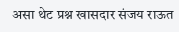असा थेट प्रश्न खासदार संजय राऊत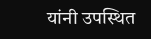यांनी उपस्थित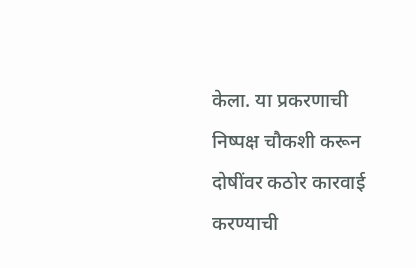केला. या प्रकरणाची निष्पक्ष चौकशी करून दोषींवर कठोर कारवाई करण्याची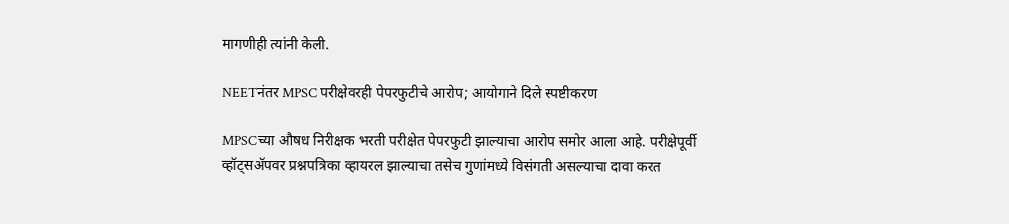मागणीही त्यांनी केली.

NEETनंतर MPSC परीक्षेवरही पेपरफुटीचे आरोप; आयोगाने दिले स्पष्टीकरण

MPSCच्या औषध निरीक्षक भरती परीक्षेत पेपरफुटी झाल्याचा आरोप समोर आला आहे. परीक्षेपूर्वी व्हॉट्सॲपवर प्रश्नपत्रिका व्हायरल झाल्याचा तसेच गुणांमध्ये विसंगती असल्याचा दावा करत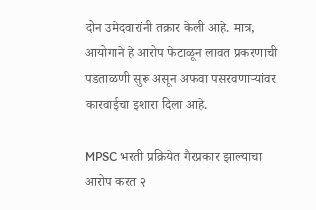दोन उमेदवारांनी तक्रार केली आहे. मात्र, आयोगाने हे आरोप फेटाळून लावत प्रकरणाची पडताळणी सुरू असून अफवा पसरवणाऱ्यांवर कारवाईचा इशारा दिला आहे.

MPSC भरती प्रक्रियेत गैरप्रकार झाल्याचा आरोप करत २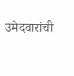उमेदवारांची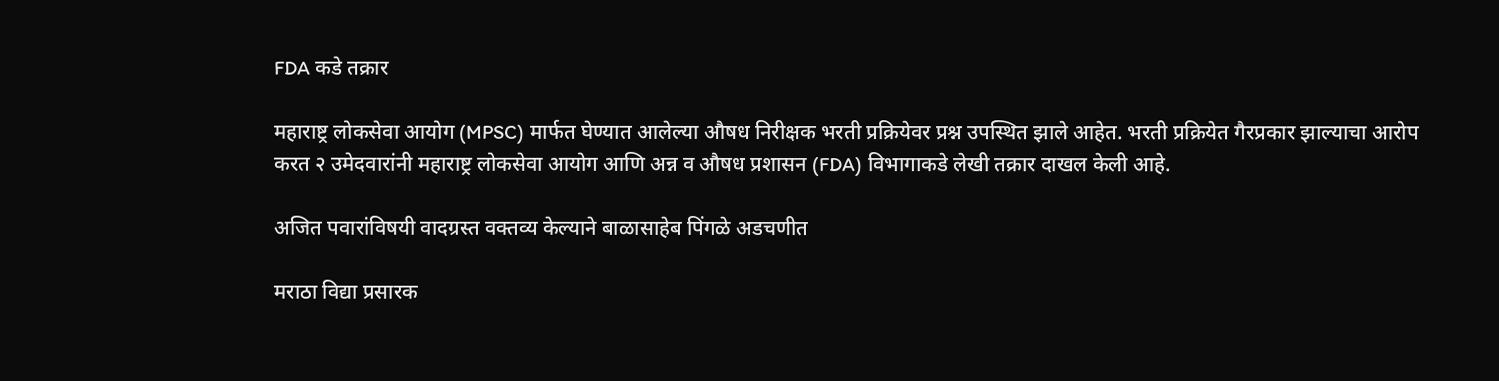FDA कडे तक्रार

महाराष्ट्र लोकसेवा आयोग (MPSC) मार्फत घेण्यात आलेल्या औषध निरीक्षक भरती प्रक्रियेवर प्रश्न उपस्थित झाले आहेत. भरती प्रक्रियेत गैरप्रकार झाल्याचा आरोप करत २ उमेदवारांनी महाराष्ट्र लोकसेवा आयोग आणि अन्न व औषध प्रशासन (FDA) विभागाकडे लेखी तक्रार दाखल केली आहे.

अजित पवारांविषयी वादग्रस्त वक्तव्य केल्याने बाळासाहेब पिंगळे अडचणीत

मराठा विद्या प्रसारक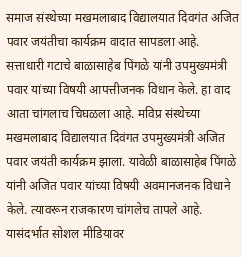समाज संस्थेच्या मखमलाबाद विद्यालयात दिवगंत अजित पवार जयंतीचा कार्यक्रम वादात सापडला आहे. सत्ताधारी गटाचे बाळासाहेब पिंगळे यांनी उपमुख्यमंत्री पवार यांच्या विषयी आपत्तीजनक विधान केले. हा वाद आता चांगलाच चिघळला आहे. मविप्र संस्थेच्या मखमलाबाद विद्यालयात दिवंगत उपमुख्यमंत्री अजित पवार जयंती कार्यक्रम झाला. यावेळी बाळासाहेब पिंगळे यांनी अजित पवार यांच्या विषयी अवमानजनक विधाने केले. त्यावरून राजकारण चांगलेच तापले आहे. यासंदर्भात सोशल मीडियावर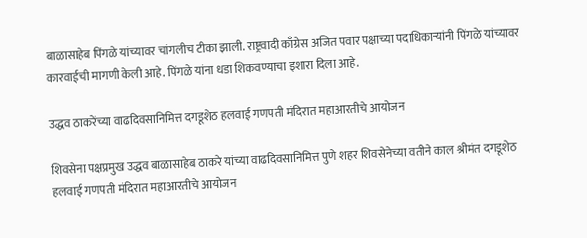बाळासाहेब पिंगळे यांच्यावर चांगलीच टीका झाली. राष्ट्रवादी काँग्रेस अजित पवार पक्षाच्या पदाधिकाऱ्यांनी पिंगळे यांच्यावर कारवाईची मागणी केली आहे. पिंगळे यांना धडा शिकवण्याचा इशारा दिला आहे.

उद्धव ठाकरेंच्या वाढदिवसानिमित्त दगडूशेठ हलवाई गणपती मंदिरात महाआरतीचे आयोजन

शिवसेना पक्षप्रमुख उद्धव बाळासाहेब ठाकरे यांच्या वाढदिवसानिमित्त पुणे शहर शिवसेनेच्या वतीने काल श्रीमंत दगडूशेठ हलवाई गणपती मंदिरात महाआरतीचे आयोजन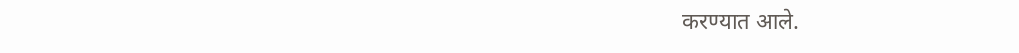करण्यात आले.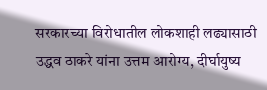सरकारच्या विरोधातील लोकशाही लढ्यासाठी उद्धव ठाकरे यांना उत्तम आरोग्य, दीर्घायुष्य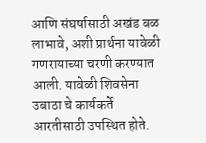आणि संघर्षासाठी अखंड बळ लाभावे, अशी प्रार्थना यावेळी गणरायाच्या चरणी करण्यात आली. यावेळी शिवसेना उबाठा चे कार्यकर्ते आरतीसाठी उपस्थित होते.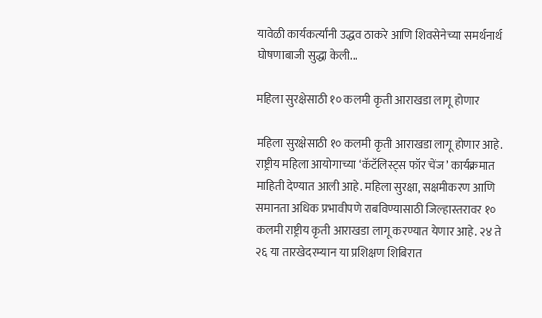यावेळी कार्यकर्त्यांनी उद्धव ठाकरे आणि शिवसेनेच्या समर्थनार्थ घोषणाबाजी सुद्धा केली...

महिला सुरक्षेसाठी १० कलमी कृती आराखडा लागू होणार

महिला सुरक्षेसाठी १० कलमी कृती आराखडा लागू होणार आहे. राष्ट्रीय महिला आयोगाच्या ‘कॅटॅलिस्ट्स फॉर चेंज’ कार्यक्रमात माहिती देण्यात आली आहे. महिला सुरक्षा, सक्षमीकरण आणि समानता अधिक प्रभावीपणे राबविण्यासाठी जिल्हास्तरावर १० कलमी राष्ट्रीय कृती आराखडा लागू करण्यात येणार आहे. २४ ते २६ या तारखेदरम्यान या प्रशिक्षण शिबिरात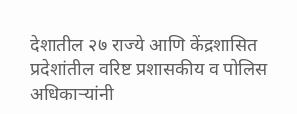देशातील २७ राज्ये आणि केंद्रशासित प्रदेशांतील वरिष्ट प्रशासकीय व पोलिस अधिकाऱ्यांनी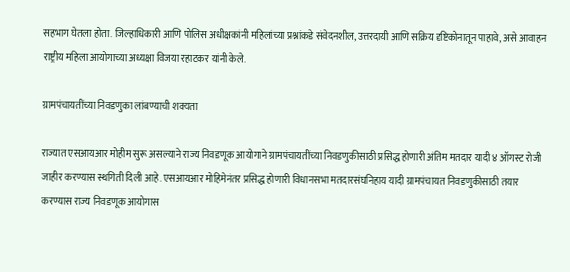सहभाग घेतला होता. जिल्हाधिकारी आणि पोलिस अधीक्षकांनी महिलांच्या प्रश्नांकडे संवेदनशील, उत्तरदायी आणि सक्रिय दृष्टिकोनातून पाहावे, असे आवाहन राष्ट्रीय महिला आयोगाच्या अध्यक्षा विजया रहाटकर यांनी केले.

ग्रामपंचायतींच्या निवडणुका लांबण्याची शक्यता

राज्यात एसआयआर मोहीम सुरू असल्याने राज्य निवडणूक आयोगाने ग्रामपंचायतींच्या निवडणुकीसाठी प्रसिद्ध होणारी अंतिम मतदार यादी ४ ऑगस्ट रोजी जाहीर करण्यास स्थगिती दिली आहे. एसआयआर मोहिमेनंतर प्रसिद्ध होणारी विधानसभा मतदारसंघनिहाय यादी ग्रामपंचायत निवडणुकीसाठी तयार करण्यास राज्य निवडणूक आयोगास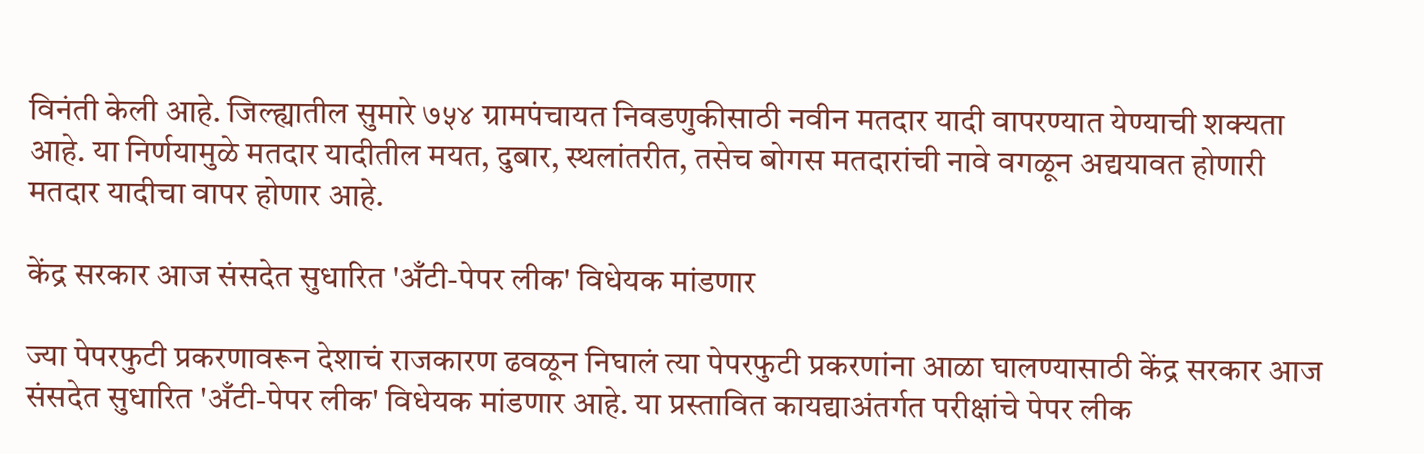विनंती केली आहे. जिल्ह्यातील सुमारे ७५४ ग्रामपंचायत निवडणुकीसाठी नवीन मतदार यादी वापरण्यात येण्याची शक्यता आहे. या निर्णयामुळे मतदार यादीतील मयत, दुबार, स्थलांतरीत, तसेच बोगस मतदारांची नावे वगळून अद्ययावत होणारी मतदार यादीचा वापर होणार आहे.

केंद्र सरकार आज संसदेत सुधारित 'अँटी-पेपर लीक' विधेयक मांडणार

ज्या पेपरफुटी प्रकरणावरून देशाचं राजकारण ढवळून निघालं त्या पेपरफुटी प्रकरणांना आळा घालण्यासाठी केंद्र सरकार आज संसदेत सुधारित 'अँटी-पेपर लीक' विधेयक मांडणार आहे. या प्रस्तावित कायद्याअंतर्गत परीक्षांचे पेपर लीक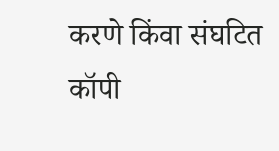करणे किंवा संघटित कॉपी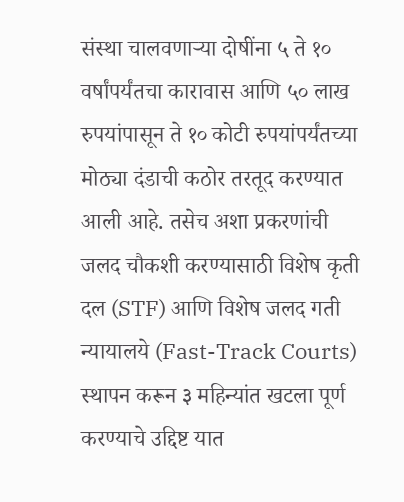संस्था चालवणाऱ्या दोषींना ५ ते १० वर्षांपर्यंतचा कारावास आणि ५० लाख रुपयांपासून ते १० कोटी रुपयांपर्यंतच्या मोठ्या दंडाची कठोर तरतूद करण्यात आली आहे. तसेच अशा प्रकरणांची जलद चौकशी करण्यासाठी विशेष कृती दल (STF) आणि विशेष जलद गती न्यायालये (Fast-Track Courts) स्थापन करून ३ महिन्यांत खटला पूर्ण करण्याचे उद्दिष्ट यात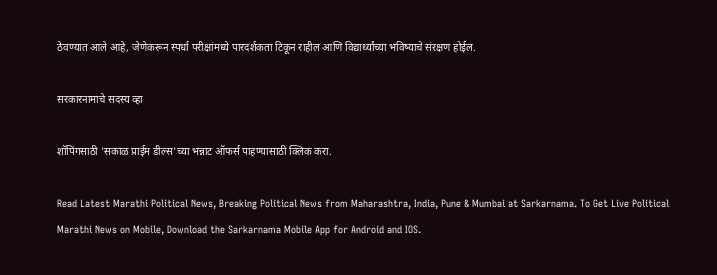ठेवण्यात आले आहे, जेणेकरून स्पर्धा परीक्षांमध्ये पारदर्शकता टिकून राहील आणि विद्यार्थ्यांच्या भविष्याचे संरक्षण होईल.

सरकारनामाचे सदस्य व्हा

शॉपिंगसाठी 'सकाळ प्राईम डील्स'च्या भन्नाट ऑफर्स पाहण्यासाठी क्लिक करा.

Read Latest Marathi Political News, Breaking Political News from Maharashtra, India, Pune & Mumbai at Sarkarnama. To Get Live Political Marathi News on Mobile, Download the Sarkarnama Mobile App for Android and IOS.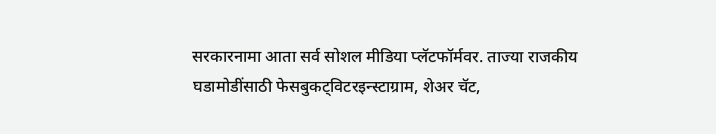सरकारनामा आता सर्व सोशल मीडिया प्लॅटफॉर्मवर. ताज्या राजकीय घडामोडींसाठी फेसबुकट्विटरइन्स्टाग्राम, शेअर चॅट,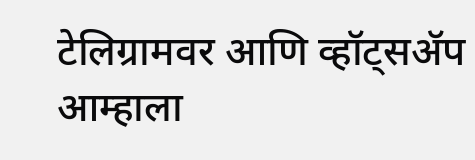टेलिग्रामवर आणि व्हॉट्सॲप आम्हाला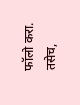फॉलो करा. तसेच,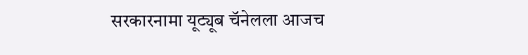सरकारनामा यूट्यूब चॅनेलला आजच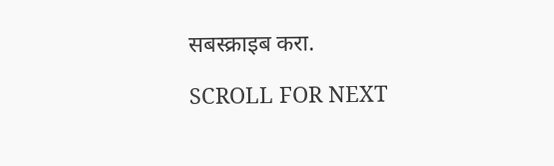सबस्क्राइब करा.

SCROLL FOR NEXT